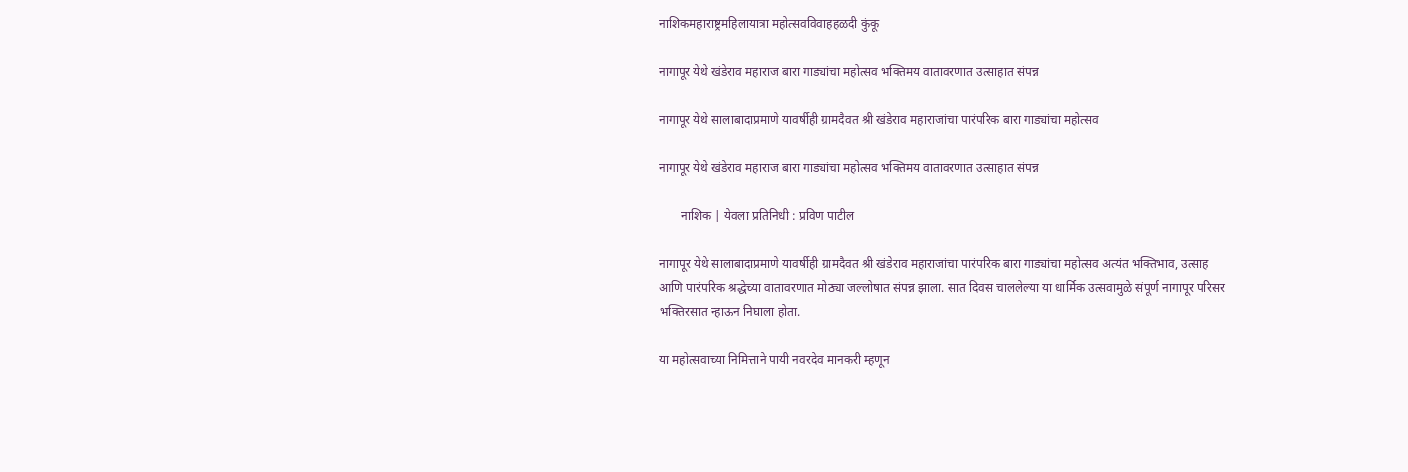नाशिकमहाराष्ट्रमहिलायात्रा महोत्सवविवाहहळदी कुंकू

नागापूर येथे खंडेराव महाराज बारा गाड्यांचा महोत्सव भक्तिमय वातावरणात उत्साहात संपन्न

नागापूर येथे सालाबादाप्रमाणे यावर्षीही ग्रामदैवत श्री खंडेराव महाराजांचा पारंपरिक बारा गाड्यांचा महोत्सव

नागापूर येथे खंडेराव महाराज बारा गाड्यांचा महोत्सव भक्तिमय वातावरणात उत्साहात संपन्न

       नाशिक | येवला प्रतिनिधी : प्रविण पाटील

नागापूर येथे सालाबादाप्रमाणे यावर्षीही ग्रामदैवत श्री खंडेराव महाराजांचा पारंपरिक बारा गाड्यांचा महोत्सव अत्यंत भक्तिभाव, उत्साह आणि पारंपरिक श्रद्धेच्या वातावरणात मोठ्या जल्लोषात संपन्न झाला. सात दिवस चाललेल्या या धार्मिक उत्सवामुळे संपूर्ण नागापूर परिसर भक्तिरसात न्हाऊन निघाला होता.

या महोत्सवाच्या निमित्ताने पायी नवरदेव मानकरी म्हणून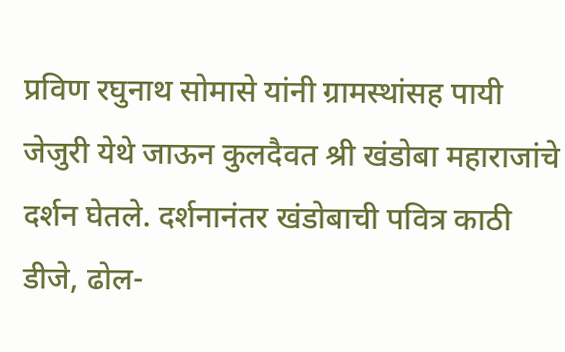प्रविण रघुनाथ सोमासे यांनी ग्रामस्थांसह पायी जेजुरी येथे जाऊन कुलदैवत श्री खंडोबा महाराजांचे दर्शन घेतले. दर्शनानंतर खंडोबाची पवित्र काठी डीजे, ढोल-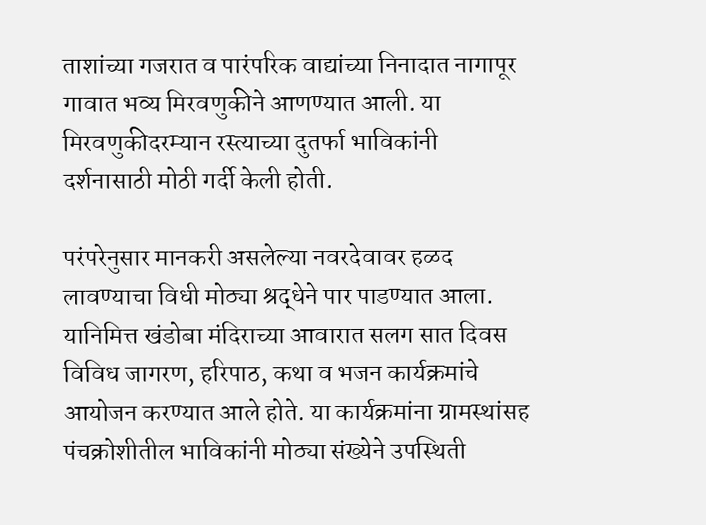ताशांच्या गजरात व पारंपरिक वाद्यांच्या निनादात नागापूर गावात भव्य मिरवणुकीने आणण्यात आली. या मिरवणुकीदरम्यान रस्त्याच्या दुतर्फा भाविकांनी दर्शनासाठी मोठी गर्दी केली होती.

परंपरेनुसार मानकरी असलेल्या नवरदेवावर हळद लावण्याचा विधी मोठ्या श्रद्धेने पार पाडण्यात आला. यानिमित्त खंडोबा मंदिराच्या आवारात सलग सात दिवस विविध जागरण, हरिपाठ, कथा व भजन कार्यक्रमांचे आयोजन करण्यात आले होते. या कार्यक्रमांना ग्रामस्थांसह पंचक्रोशीतील भाविकांनी मोठ्या संख्येने उपस्थिती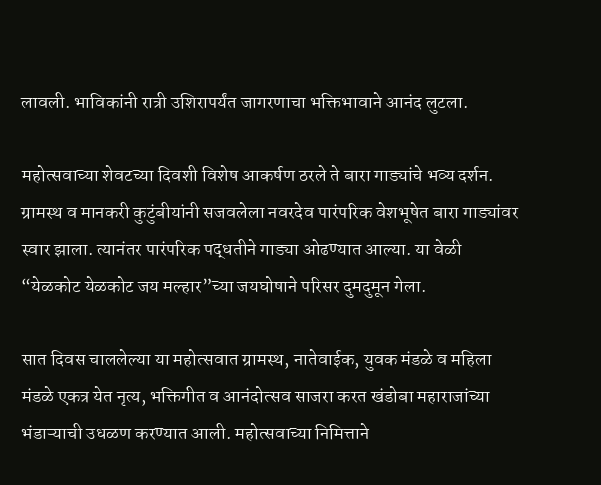लावली. भाविकांनी रात्री उशिरापर्यंत जागरणाचा भक्तिभावाने आनंद लुटला.

महोत्सवाच्या शेवटच्या दिवशी विशेष आकर्षण ठरले ते बारा गाड्यांचे भव्य दर्शन. ग्रामस्थ व मानकरी कुटुंबीयांनी सजवलेला नवरदेव पारंपरिक वेशभूषेत बारा गाड्यांवर स्वार झाला. त्यानंतर पारंपरिक पद्धतीने गाड्या ओढण्यात आल्या. या वेळी “येळकोट येळकोट जय मल्हार”च्या जयघोषाने परिसर दुमदुमून गेला.

सात दिवस चाललेल्या या महोत्सवात ग्रामस्थ, नातेवाईक, युवक मंडळे व महिला मंडळे एकत्र येत नृत्य, भक्तिगीत व आनंदोत्सव साजरा करत खंडोबा महाराजांच्या भंडाऱ्याची उधळण करण्यात आली. महोत्सवाच्या निमित्ताने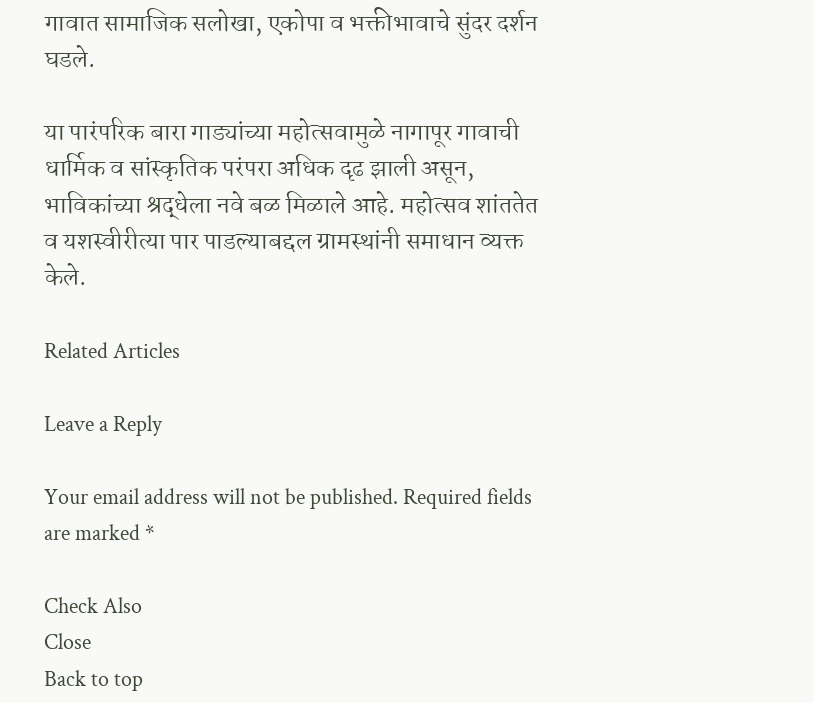गावात सामाजिक सलोखा, एकोपा व भक्तीभावाचे सुंदर दर्शन घडले.

या पारंपरिक बारा गाड्यांच्या महोत्सवामुळे नागापूर गावाची धार्मिक व सांस्कृतिक परंपरा अधिक दृढ झाली असून, भाविकांच्या श्रद्धेला नवे बळ मिळाले आहे. महोत्सव शांततेत व यशस्वीरीत्या पार पाडल्याबद्दल ग्रामस्थांनी समाधान व्यक्त केले.

Related Articles

Leave a Reply

Your email address will not be published. Required fields are marked *

Check Also
Close
Back to top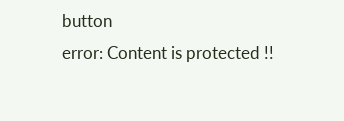button
error: Content is protected !!